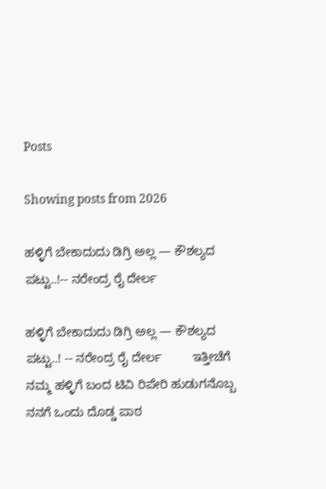Posts

Showing posts from 2026

ಹಳ್ಳಿಗೆ ಬೇಕಾದುದು ಡಿಗ್ರಿ ಅಲ್ಲ — ಕೌಶಲ್ಯದ ಪಟ್ಟು..!-- ನರೇಂದ್ರ ರೈ ದೇರ್ಲ

ಹಳ್ಳಿಗೆ ಬೇಕಾದುದು ಡಿಗ್ರಿ ಅಲ್ಲ — ಕೌಶಲ್ಯದ ಪಟ್ಟು..! -- ನರೇಂದ್ರ ರೈ ದೇರ್ಲ         ಇತ್ತೀಚೆಗೆ ನಮ್ಮ ಹಳ್ಳಿಗೆ ಬಂದ ಟಿವಿ ರಿಪೇರಿ ಹುಡುಗನೊಬ್ಬ ನನಗೆ ಒಂದು ದೊಡ್ಡ ಪಾಠ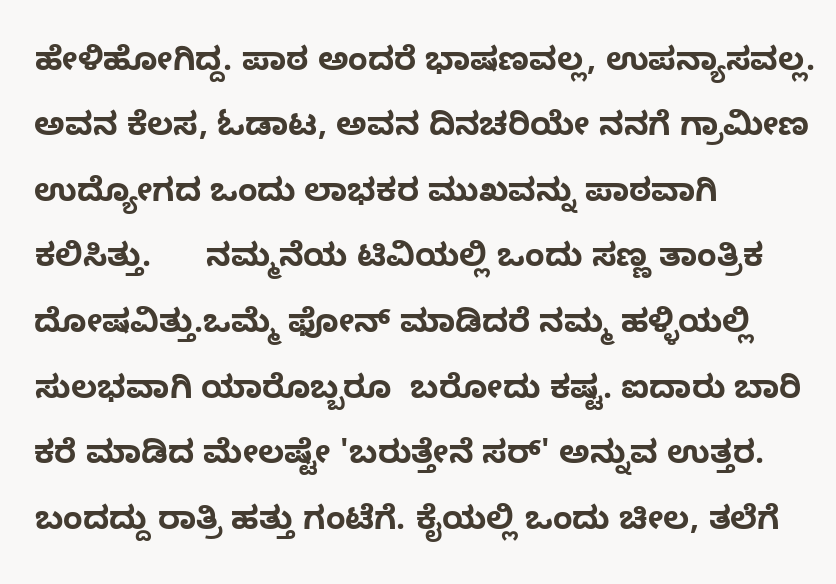ಹೇಳಿಹೋಗಿದ್ದ. ಪಾಠ ಅಂದರೆ ಭಾಷಣವಲ್ಲ, ಉಪನ್ಯಾಸವಲ್ಲ. ಅವನ ಕೆಲಸ, ಓಡಾಟ, ಅವನ ದಿನಚರಿಯೇ ನನಗೆ ಗ್ರಾಮೀಣ ಉದ್ಯೋಗದ ಒಂದು ಲಾಭಕರ ಮುಖವನ್ನು ಪಾಠವಾಗಿ ಕಲಿಸಿತ್ತು.      ನಮ್ಮನೆಯ ಟಿವಿಯಲ್ಲಿ ಒಂದು ಸಣ್ಣ ತಾಂತ್ರಿಕ ದೋಷವಿತ್ತು.ಒಮ್ಮೆ ಫೋನ್ ಮಾಡಿದರೆ ನಮ್ಮ ಹಳ್ಳಿಯಲ್ಲಿ ಸುಲಭವಾಗಿ ಯಾರೊಬ್ಬರೂ  ಬರೋದು ಕಷ್ಟ. ಐದಾರು ಬಾರಿ ಕರೆ ಮಾಡಿದ ಮೇಲಷ್ಟೇ 'ಬರುತ್ತೇನೆ ಸರ್' ಅನ್ನುವ ಉತ್ತರ. ಬಂದದ್ದು ರಾತ್ರಿ ಹತ್ತು ಗಂಟೆಗೆ. ಕೈಯಲ್ಲಿ ಒಂದು ಚೀಲ, ತಲೆಗೆ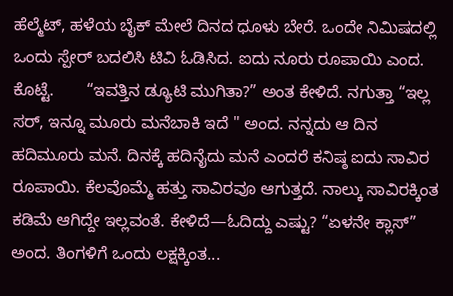ಹೆಲ್ಮೆಟ್, ಹಳೆಯ ಬೈಕ್ ಮೇಲೆ ದಿನದ ಧೂಳು ಬೇರೆ. ಒಂದೇ ನಿಮಿಷದಲ್ಲಿ ಒಂದು ಸ್ಪೇರ್ ಬದಲಿಸಿ ಟಿವಿ ಓಡಿಸಿದ. ಐದು ನೂರು ರೂಪಾಯಿ ಎಂದ. ಕೊಟ್ಟೆ.       “ಇವತ್ತಿನ ಡ್ಯೂಟಿ ಮುಗಿತಾ?” ಅಂತ ಕೇಳಿದೆ. ನಗುತ್ತಾ “ಇಲ್ಲ ಸರ್, ಇನ್ನೂ ಮೂರು ಮನೆಬಾಕಿ ಇದೆ " ಅಂದ. ನನ್ನದು ಆ ದಿನ ಹದಿಮೂರು ಮನೆ. ದಿನಕ್ಕೆ ಹದಿನೈದು ಮನೆ ಎಂದರೆ ಕನಿಷ್ಠ ಐದು ಸಾವಿರ ರೂಪಾಯಿ. ಕೆಲವೊಮ್ಮೆ ಹತ್ತು ಸಾವಿರವೂ ಆಗುತ್ತದೆ. ನಾಲ್ಕು ಸಾವಿರಕ್ಕಿಂತ ಕಡಿಮೆ ಆಗಿದ್ದೇ ಇಲ್ಲವಂತೆ. ಕೇಳಿದೆ—ಓದಿದ್ದು ಎಷ್ಟು? “ಏಳನೇ ಕ್ಲಾಸ್” ಅಂದ. ತಿಂಗಳಿಗೆ ಒಂದು ಲಕ್ಷಕ್ಕಿಂತ...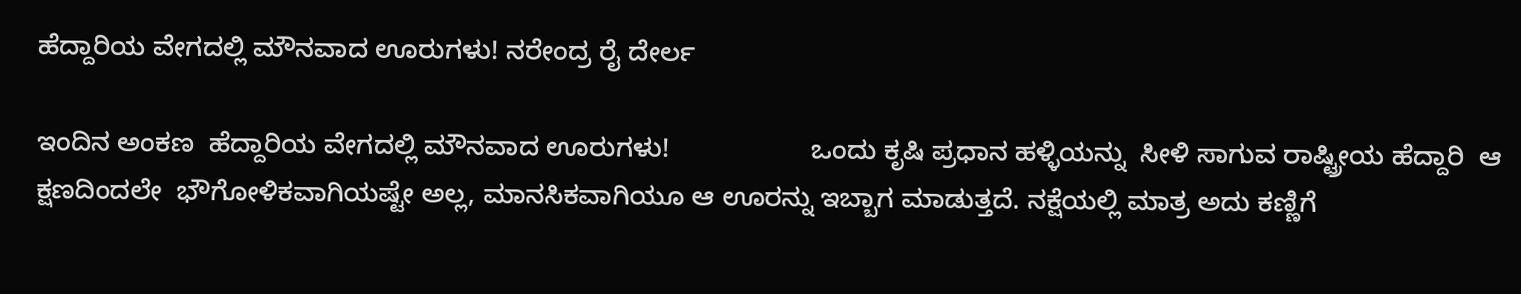ಹೆದ್ದಾರಿಯ ವೇಗದಲ್ಲಿ ಮೌನವಾದ ಊರುಗಳು! ನರೇಂದ್ರ ರೈ ದೇರ್ಲ

ಇಂದಿನ ಅಂಕಣ  ಹೆದ್ದಾರಿಯ ವೇಗದಲ್ಲಿ ಮೌನವಾದ ಊರುಗಳು!                   ಒಂದು ಕೃಷಿ ಪ್ರಧಾನ ಹಳ್ಳಿಯನ್ನು  ಸೀಳಿ ಸಾಗುವ ರಾಷ್ಟ್ರೀಯ ಹೆದ್ದಾರಿ  ಆ ಕ್ಷಣದಿಂದಲೇ  ಭೌಗೋಳಿಕವಾಗಿಯಷ್ಟೇ ಅಲ್ಲ, ಮಾನಸಿಕವಾಗಿಯೂ ಆ ಊರನ್ನು ಇಬ್ಬಾಗ ಮಾಡುತ್ತದೆ. ನಕ್ಷೆಯಲ್ಲಿ ಮಾತ್ರ ಅದು ಕಣ್ಣಿಗೆ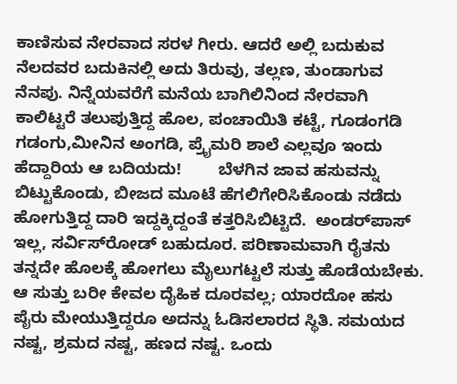ಕಾಣಿಸುವ ನೇರವಾದ ಸರಳ ಗೀರು. ಆದರೆ ಅಲ್ಲಿ ಬದುಕುವ ನೆಲದವರ ಬದುಕಿನಲ್ಲಿ ಅದು ತಿರುವು, ತಲ್ಲಣ, ತುಂಡಾಗುವ ನೆನಪು. ನಿನ್ನೆಯವರೆಗೆ ಮನೆಯ ಬಾಗಿಲಿನಿಂದ ನೇರವಾಗಿ ಕಾಲಿಟ್ಟರೆ ತಲುಪುತ್ತಿದ್ದ ಹೊಲ, ಪಂಚಾಯಿತಿ ಕಟ್ಟೆ, ಗೂಡಂಗಡಿ ಗಡಂಗು,ಮೀನಿನ ಅಂಗಡಿ, ಪ್ರೈಮರಿ ಶಾಲೆ ಎಲ್ಲವೂ ಇಂದು  ಹೆದ್ದಾರಿಯ ಆ ಬದಿಯದು!        ಬೆಳಗಿನ ಜಾವ ಹಸುವನ್ನು ಬಿಟ್ಟುಕೊಂಡು, ಬೀಜದ ಮೂಟೆ ಹೆಗಲಿಗೇರಿಸಿಕೊಂಡು ನಡೆದು ಹೋಗುತ್ತಿದ್ದ ದಾರಿ ಇದ್ದಕ್ಕಿದ್ದಂತೆ ಕತ್ತರಿಸಿಬಿಟ್ಟಿದೆ.  ಅಂಡರ್‌ಪಾಸ್ ಇಲ್ಲ, ಸರ್ವಿಸ್‌ರೋಡ್ ಬಹುದೂರ. ಪರಿಣಾಮವಾಗಿ ರೈತನು ತನ್ನದೇ ಹೊಲಕ್ಕೆ ಹೋಗಲು ಮೈಲುಗಟ್ಟಲೆ ಸುತ್ತು ಹೊಡೆಯಬೇಕು. ಆ ಸುತ್ತು ಬರೀ ಕೇವಲ ದೈಹಿಕ ದೂರವಲ್ಲ; ಯಾರದೋ ಹಸು ಪೈರು ಮೇಯುತ್ತಿದ್ದರೂ ಅದನ್ನು ಓಡಿಸಲಾರದ ಸ್ಥಿತಿ. ಸಮಯದ ನಷ್ಟ, ಶ್ರಮದ ನಷ್ಟ, ಹಣದ ನಷ್ಟ. ಒಂದು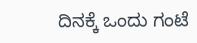ದಿನಕ್ಕೆ ಒಂದು ಗಂಟೆ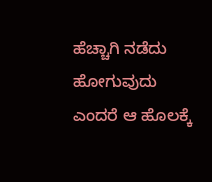ಹೆಚ್ಚಾಗಿ ನಡೆದು ಹೋಗುವುದು ಎಂದರೆ ಆ ಹೊಲಕ್ಕೆ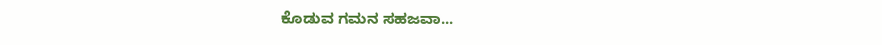ಕೊಡುವ ಗಮನ ಸಹಜವಾ...